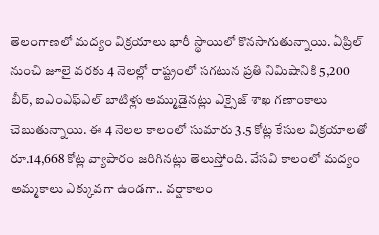తెలంగాణలో మద్యం విక్రయాలు భారీ స్థాయిలో కొనసాగుతున్నాయి. ఏప్రిల్ నుంచి జూలై వరకు 4 నెలల్లో రాష్ట్రంలో సగటున ప్రతి నిమిషానికి 5,200 బీర్, ఐఎంఎఫ్ఎల్ బాటిళ్లు అమ్ముడైనట్లు ఎక్సైజ్ శాఖ గణాంకాలు చెబుతున్నాయి. ఈ 4 నెలల కాలంలో సుమారు 3.5 కోట్ల కేసుల విక్రయాలతో రూ.14,668 కోట్ల వ్యాపారం జరిగినట్లు తెలుస్తోంది. వేసవి కాలంలో మద్యం అమ్మకాలు ఎక్కువగా ఉండగా.. వర్షాకాలం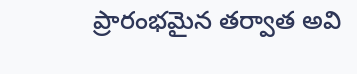ప్రారంభమైన తర్వాత అవి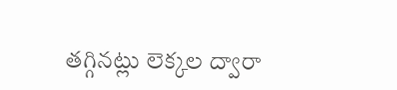తగ్గినట్లు లెక్కల ద్వారా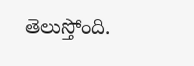తెలుస్తోంది.